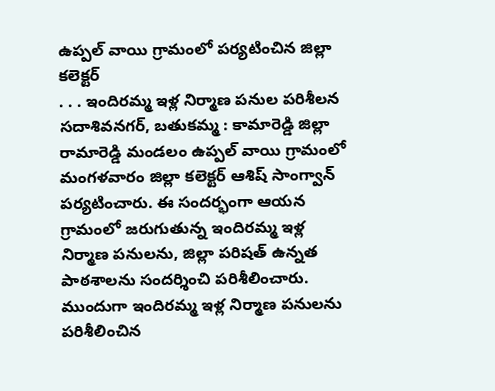ఉప్పల్ వాయి గ్రామంలో పర్యటించిన జిల్లా కలెక్టర్
. . . ఇందిరమ్మ ఇళ్ల నిర్మాణ పనుల పరిశీలన సదాశివనగర్, బతుకమ్మ : కామారెడ్డి జిల్లా రామారెడ్డి మండలం ఉప్పల్ వాయి గ్రామంలో మంగళవారం జిల్లా కలెక్టర్ ఆశిష్ సాంగ్వాన్ పర్యటించారు. ఈ సందర్భంగా ఆయన గ్రామంలో జరుగుతున్న ఇందిరమ్మ ఇళ్ల నిర్మాణ పనులను, జిల్లా పరిషత్ ఉన్నత పాఠశాలను సందర్శించి పరిశీలించారు. ముందుగా ఇందిరమ్మ ఇళ్ల నిర్మాణ పనులను పరిశీలించిన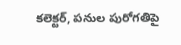కలెక్టర్, పనుల పురోగతిపై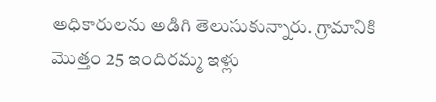అధికారులను అడిగి తెలుసుకున్నారు. గ్రామానికి మొత్తం 25 ఇందిరమ్మ ఇళ్లు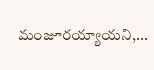మంజూరయ్యాయని,...